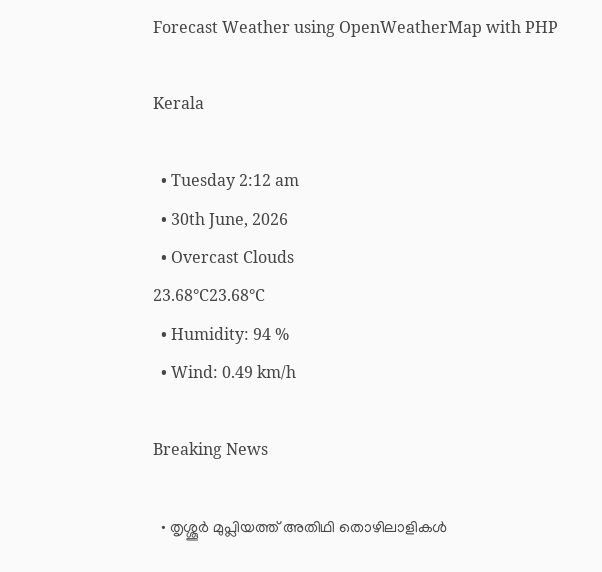Forecast Weather using OpenWeatherMap with PHP

Kerala

  • Tuesday 2:12 am
  • 30th June, 2026
  • Overcast Clouds
23.68°C23.68°C
  • Humidity: 94 %
  • Wind: 0.49 km/h

Breaking News

  • തൃശ്ശൂർ മുപ്ലിയത്ത് അതിഥി തൊഴിലാളികൾ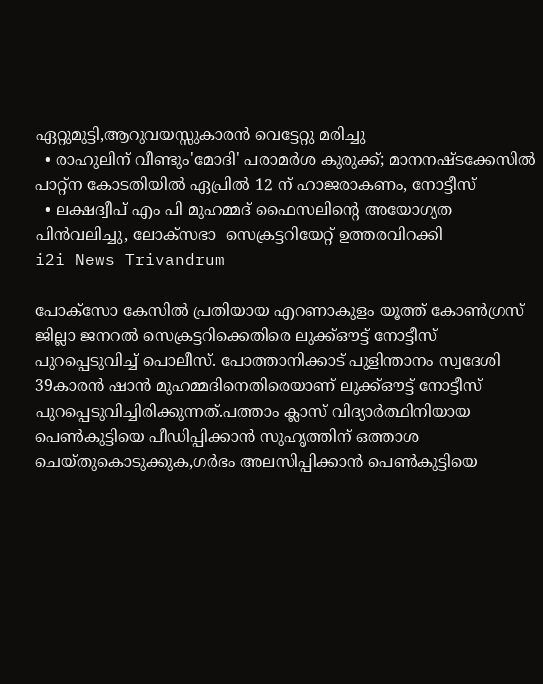ഏറ്റുമുട്ടി,ആറുവയസ്സുകാരൻ വെട്ടേറ്റു മരിച്ചു
  • രാഹുലിന് വീണ്ടും'മോദി' പരാമര്‍ശ കുരുക്ക്; മാനനഷ്ടക്കേസിൽ പാറ്റ്ന കോടതിയിൽ ഏപ്രിൽ 12 ന് ഹാജരാകണം, നോട്ടീസ്
  • ലക്ഷദ്വീപ് എം പി മുഹമ്മദ് ഫൈസലിൻ്റെ അയോഗ്യത പിൻവലിച്ചു, ലോക്സഭാ  സെക്രട്ടറിയേറ്റ് ഉത്തരവിറക്കി
i2i News Trivandrum

പോക്‌സോ കേസില്‍ പ്രതിയായ എറണാകുളം യൂത്ത് കോണ്‍ഗ്രസ് ജില്ലാ ജനറല്‍ സെക്രട്ടറിക്കെതിരെ ലുക്ക്ഔട്ട് നോട്ടീസ് പുറപ്പെടുവിച്ച് പൊലീസ്. പോത്താനിക്കാട് പുളിന്താനം സ്വദേശി 39കാരന്‍ ഷാന്‍ മുഹമ്മദിനെതിരെയാണ് ലുക്ക്ഔട്ട് നോട്ടീസ് പുറപ്പെടുവിച്ചിരിക്കുന്നത്.പത്താം ക്ലാസ് വിദ്യാര്‍ത്ഥിനിയായ പെണ്‍കുട്ടിയെ പീഡിപ്പിക്കാന്‍ സുഹൃത്തിന് ഒത്താശ ചെയ്തുകൊടുക്കുക,ഗര്‍ഭം അലസിപ്പിക്കാന്‍ പെണ്‍കുട്ടിയെ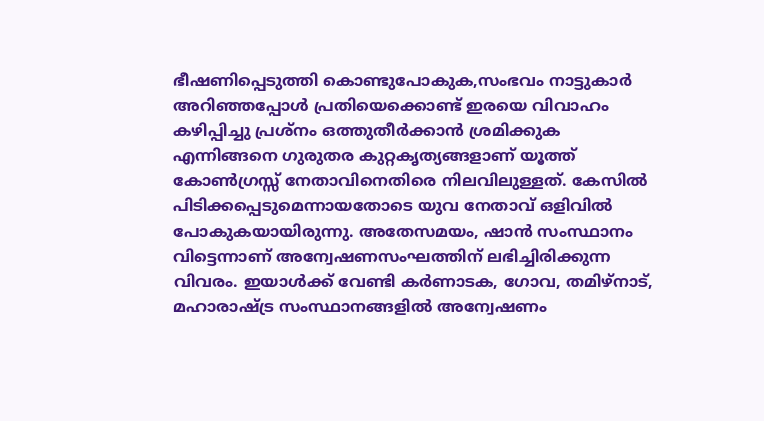ഭീഷണിപ്പെടുത്തി കൊണ്ടുപോകുക,സംഭവം നാട്ടുകാര്‍ അറിഞ്ഞപ്പോള്‍ പ്രതിയെക്കൊണ്ട് ഇരയെ വിവാഹം കഴിപ്പിച്ചു പ്രശ്നം ഒത്തുതീര്‍ക്കാന്‍ ശ്രമിക്കുക എന്നിങ്ങനെ ഗുരുതര കുറ്റകൃത്യങ്ങളാണ് യൂത്ത് കോണ്‍ഗ്രസ്സ് നേതാവിനെതിരെ നിലവിലുള്ളത്. കേസില്‍ പിടിക്കപ്പെടുമെന്നായതോടെ യുവ നേതാവ് ഒളിവില്‍ പോകുകയായിരുന്നു. അതേസമയം, ഷാന്‍ സംസ്ഥാനം വിട്ടെന്നാണ് അന്വേഷണസംഘത്തിന് ലഭിച്ചിരിക്കുന്ന വിവരം. ഇയാള്‍ക്ക് വേണ്ടി കര്‍ണാടക, ഗോവ, തമിഴ്‌നാട്, മഹാരാഷ്ട്ര സംസ്ഥാനങ്ങളില്‍ അന്വേഷണം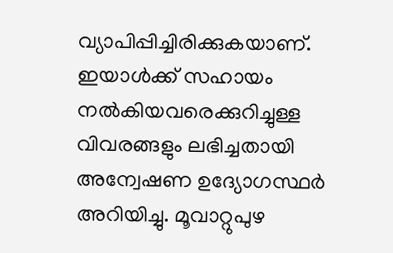വ്യാപിപ്പിച്ചിരിക്കുകയാണ്. ഇയാള്‍ക്ക് സഹായം നല്‍കിയവരെക്കുറിച്ചുള്ള വിവരങ്ങളും ലഭിച്ചതായി അന്വേഷണ ഉദ്യോഗസ്ഥര്‍ അറിയിച്ചു. മൂവാറ്റുപുഴ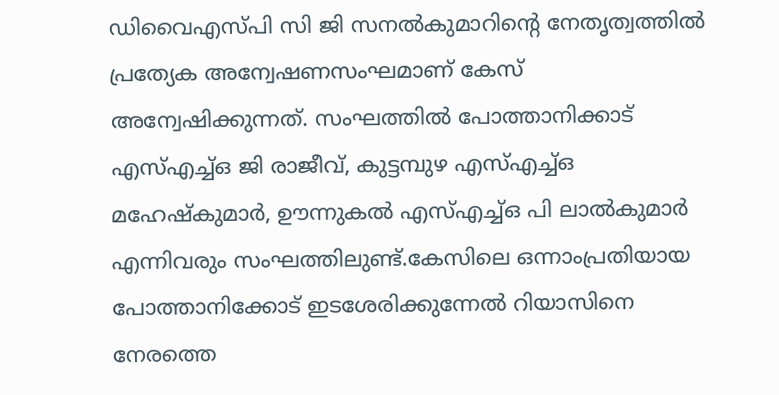ഡിവൈഎസ്പി സി ജി സനല്‍കുമാറിന്റെ നേതൃത്വത്തില്‍ പ്രത്യേക അന്വേഷണസംഘമാണ് കേസ് അന്വേഷിക്കുന്നത്. സംഘത്തില്‍ പോത്താനിക്കാട് എസ്എച്ച്ഒ ജി രാജീവ്, കുട്ടമ്പുഴ എസ്എച്ച്ഒ മഹേഷ്‌കുമാര്‍, ഊന്നുകല്‍ എസ്എച്ച്ഒ പി ലാല്‍കുമാര്‍ എന്നിവരും സംഘത്തിലുണ്ട്.കേസിലെ ഒന്നാംപ്രതിയായ പോത്താനിക്കോട് ഇടശേരിക്കുന്നേല്‍ റിയാസിനെ നേരത്തെ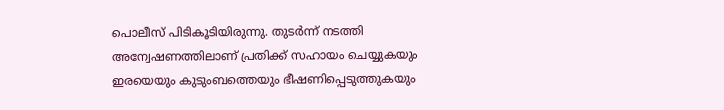പൊലീസ് പിടികൂടിയിരുന്നു. തുടര്‍ന്ന് നടത്തി അന്വേഷണത്തിലാണ് പ്രതിക്ക് സഹായം ചെയ്യുകയും ഇരയെയും കുടുംബത്തെയും ഭീഷണിപ്പെടുത്തുകയും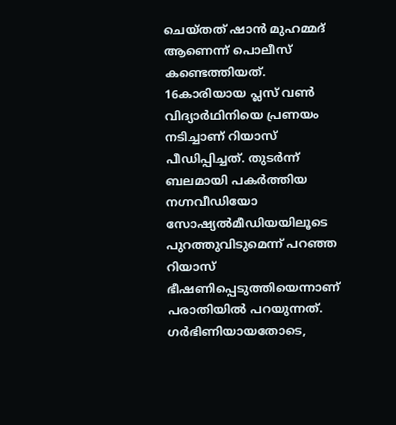ചെയ്തത് ഷാന്‍ മുഹമ്മദ് ആണെന്ന് പൊലീസ് കണ്ടെത്തിയത്. 16കാരിയായ പ്ലസ് വണ്‍ വിദ്യാര്‍ഥിനിയെ പ്രണയം നടിച്ചാണ് റിയാസ് പീഡിപ്പിച്ചത്. തുടര്‍ന്ന് ബലമായി പകര്‍ത്തിയ നഗ്നവീഡിയോ സോഷ്യല്‍മീഡിയയിലൂടെ പുറത്തുവിടുമെന്ന് പറഞ്ഞ റിയാസ് ഭീഷണിപ്പെടുത്തിയെന്നാണ് പരാതിയില്‍ പറയുന്നത്. ഗര്‍ഭിണിയായതോടെ,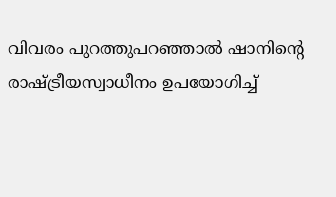വിവരം പുറത്തുപറഞ്ഞാല്‍ ഷാനിന്റെ രാഷ്ട്രീയസ്വാധീനം ഉപയോഗിച്ച്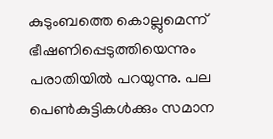കുടുംബത്തെ കൊല്ലുമെന്ന് ഭീഷണിപ്പെടുത്തിയെന്നും പരാതിയില്‍ പറയുന്നു. പല പെണ്‍കുട്ടികള്‍ക്കും സമാന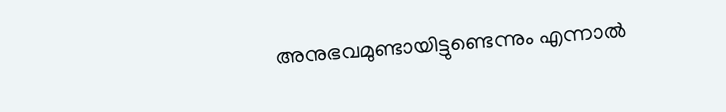അനുഭവമുണ്ടായിട്ടുണ്ടെന്നും എന്നാല്‍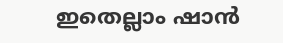ഇതെല്ലാം ഷാന്‍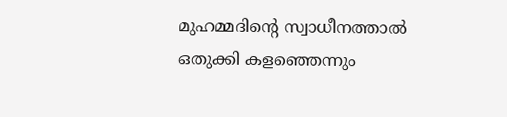മുഹമ്മദിന്റെ സ്വാധീനത്താല്‍ ഒതുക്കി കളഞ്ഞെന്നും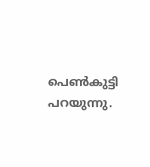പെണ്‍കുട്ടി പറയുന്നു.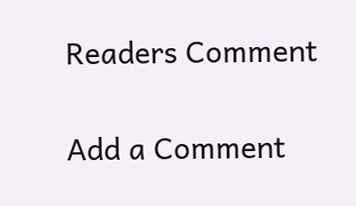Readers Comment

Add a Comment